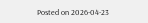Posted on 2026-04-23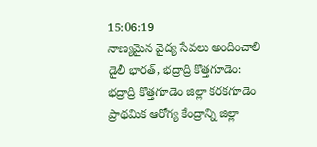15:06:19
నాణ్యమైన వైద్య సేవలు అందించాలి
డైలీ భారత్, భద్రాద్రి కొత్తగూడెం: భద్రాద్రి కొత్తగూడెం జిల్లా కరకగూడెం ప్రాథమిక ఆరోగ్య కేంద్రాన్ని జిల్లా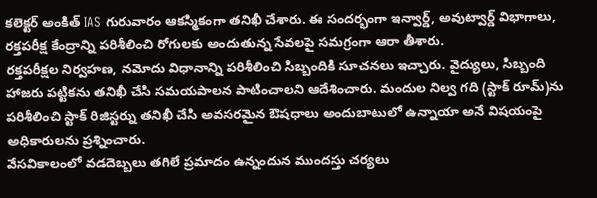కలెక్టర్ అంకిత్ IAS గురువారం ఆకస్మికంగా తనిఖీ చేశారు. ఈ సందర్భంగా ఇన్వార్డ్, అవుట్వార్డ్ విభాగాలు, రక్తపరీక్ష కేంద్రాన్ని పరిశీలించి రోగులకు అందుతున్న సేవలపై సమగ్రంగా ఆరా తీశారు.
రక్తపరీక్షల నిర్వహణ, నమోదు విధానాన్ని పరిశీలించి సిబ్బందికి సూచనలు ఇచ్చారు. వైద్యులు, సిబ్బంది హాజరు పట్టికను తనిఖీ చేసి సమయపాలన పాటించాలని ఆదేశించారు. మందుల నిల్వ గది (స్టాక్ రూమ్)ను పరిశీలించి స్టాక్ రిజిస్టర్ను తనిఖీ చేసి అవసరమైన ఔషధాలు అందుబాటులో ఉన్నాయా అనే విషయంపై అధికారులను ప్రశ్నించారు.
వేసవికాలంలో వడదెబ్బలు తగిలే ప్రమాదం ఉన్నందున ముందస్తు చర్యలు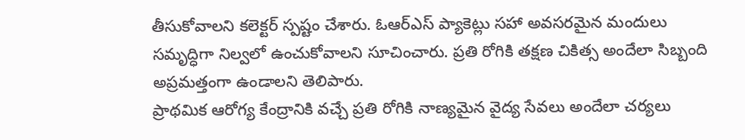తీసుకోవాలని కలెక్టర్ స్పష్టం చేశారు. ఓఆర్ఎస్ ప్యాకెట్లు సహా అవసరమైన మందులు సమృద్ధిగా నిల్వలో ఉంచుకోవాలని సూచించారు. ప్రతి రోగికి తక్షణ చికిత్స అందేలా సిబ్బంది అప్రమత్తంగా ఉండాలని తెలిపారు.
ప్రాథమిక ఆరోగ్య కేంద్రానికి వచ్చే ప్రతి రోగికి నాణ్యమైన వైద్య సేవలు అందేలా చర్యలు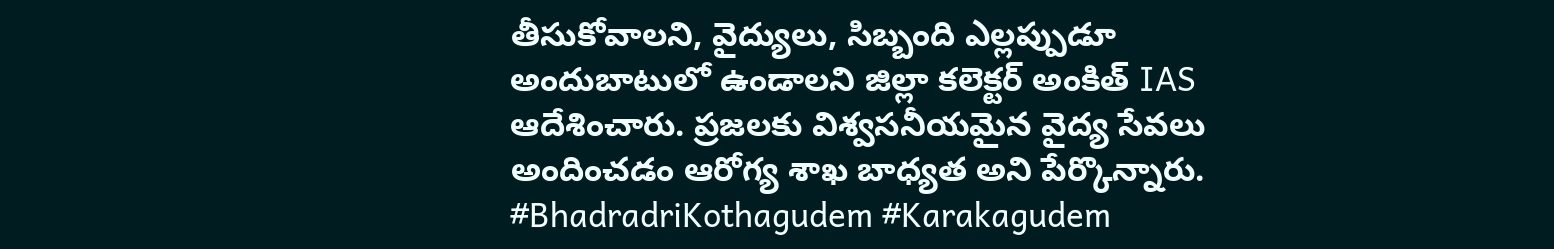తీసుకోవాలని, వైద్యులు, సిబ్బంది ఎల్లప్పుడూ అందుబాటులో ఉండాలని జిల్లా కలెక్టర్ అంకిత్ IAS ఆదేశించారు. ప్రజలకు విశ్వసనీయమైన వైద్య సేవలు అందించడం ఆరోగ్య శాఖ బాధ్యత అని పేర్కొన్నారు.
#BhadradriKothagudem #Karakagudem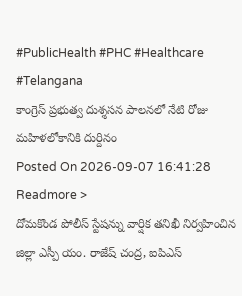#PublicHealth #PHC #Healthcare #Telangana
కాంగ్రెస్ ప్రభుత్వ దుశ్శసన పాలనలో నేటి రోజు మహిళలోకానికి దుర్దినం
Posted On 2026-09-07 16:41:28
Readmore >
దోమకొండ పోలీస్ స్టేషన్ను వార్షిక తనిఖీ నిర్వహించిన జిల్లా ఎస్పీ యం. రాజేష్ చంద్ర, ఐపిఎస్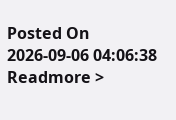Posted On 2026-09-06 04:06:38
Readmore >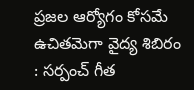ప్రజల ఆర్యోగం కోసమే ఉచితమెగా వైద్య శిబిరం : సర్పంచ్ గీత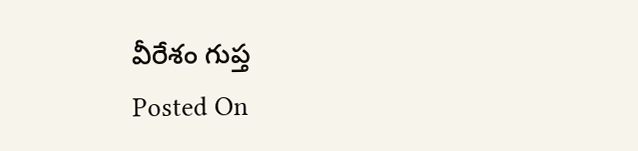వీరేశం గుప్త
Posted On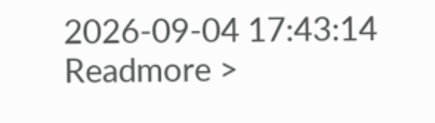2026-09-04 17:43:14
Readmore >